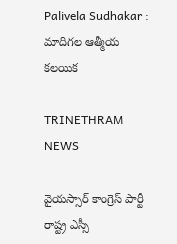Palivela Sudhakar : మాదిగల ఆత్మీయ కలయిక

TRINETHRAM NEWS

వైయస్సార్ కాంగ్రెస్ పార్టీ రాష్ట్ర ఎస్సీ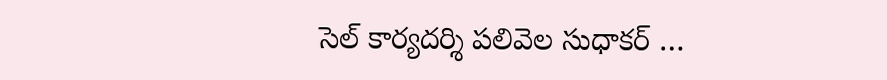సెల్ కార్యదర్శి పలివెల సుధాకర్ …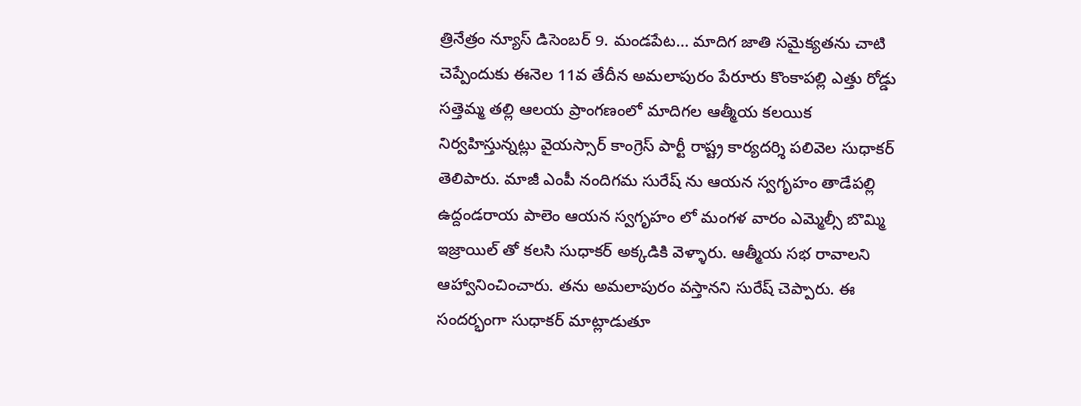త్రినేత్రం న్యూస్ డిసెంబర్ 9. మండపేట… మాదిగ జాతి సమైక్యతను చాటి చెప్పేందుకు ఈనెల 11వ తేదీన అమలాపురం పేరూరు కొంకాపల్లి ఎత్తు రోడ్డు సత్తెమ్మ తల్లి ఆలయ ప్రాంగణంలో మాదిగల ఆత్మీయ కలయిక నిర్వహిస్తున్నట్లు వైయస్సార్ కాంగ్రెస్ పార్టీ రాష్ట్ర కార్యదర్శి పలివెల సుధాకర్ తెలిపారు. మాజీ ఎంపీ నందిగమ సురేష్ ను ఆయన స్వగృహం తాడేపల్లి ఉద్దండరాయ పాలెం ఆయన స్వగృహం లో మంగళ వారం ఎమ్మెల్సీ బొమ్మి ఇజ్రాయిల్ తో కలసి సుధాకర్ అక్కడికి వెళ్ళారు. ఆత్మీయ సభ రావాలని ఆహ్వానించించారు. తను అమలాపురం వస్తానని సురేష్ చెప్పారు. ఈ సందర్భంగా సుధాకర్ మాట్లాడుతూ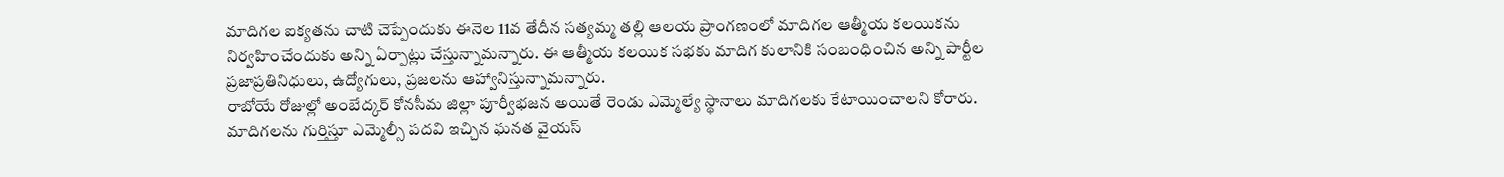మాదిగల ఐక్యతను చాటి చెప్పేందుకు ఈనెల 11వ తేదీన సత్యమ్మ తల్లి ఆలయ ప్రాంగణంలో మాదిగల ఆత్మీయ కలయికను నిర్వహించేందుకు అన్ని ఏర్పాట్లు చేస్తున్నామన్నారు. ఈ ఆత్మీయ కలయిక సభకు మాదిగ కులానికి సంబంధించిన అన్ని పార్టీల ప్రజాప్రతినిధులు, ఉద్యోగులు, ప్రజలను ఆహ్వానిస్తున్నామన్నారు.
రాబోయే రోజుల్లో అంబేద్కర్ కోనసీమ జిల్లా పూర్వీభజన అయితే రెండు ఎమ్మెల్యే స్థానాలు మాదిగలకు కేటాయించాలని కోరారు. మాదిగలను గుర్తిస్తూ ఎమ్మెల్సీ పదవి ఇచ్చిన ఘనత వైయస్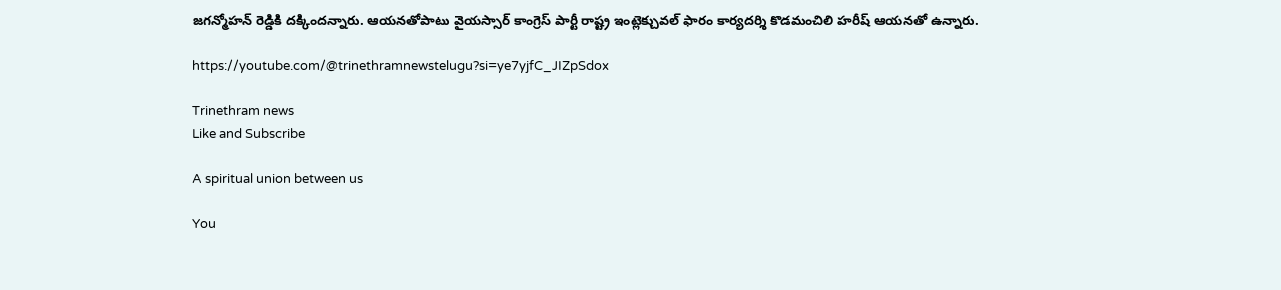జగన్మోహన్ రెడ్డికి దక్కిందన్నారు. ఆయనతోపాటు వైయస్సార్ కాంగ్రెస్ పార్టీ రాష్ట్ర ఇంట్లెక్చువల్ ఫారం కార్యదర్శి కొడమంచిలి హరీష్ ఆయనతో ఉన్నారు.

https://youtube.com/@trinethramnewstelugu?si=ye7yjfC_JIZpSdox

Trinethram news
Like and Subscribe

A spiritual union between us

You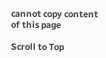cannot copy content of this page

Scroll to Top